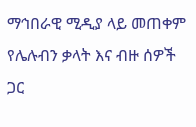ማኅበራዊ ሚዲያ ላይ መጠቀም የሌሉብን ቃላት እና ብዙ ሰዎች ጋር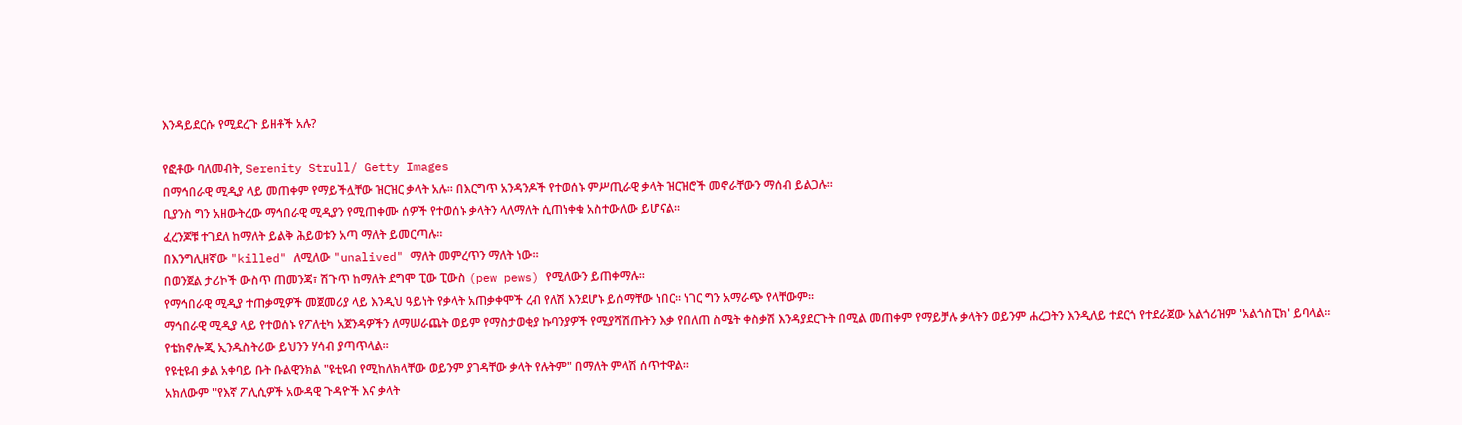እንዳይደርሱ የሚደረጉ ይዘቶች አሉ?

የፎቶው ባለመብት, Serenity Strull/ Getty Images
በማኅበራዊ ሚዲያ ላይ መጠቀም የማይችሏቸው ዝርዝር ቃላት አሉ። በእርግጥ አንዳንዶች የተወሰኑ ምሥጢራዊ ቃላት ዝርዝሮች መኖራቸውን ማሰብ ይልጋሉ።
ቢያንስ ግን አዘውትረው ማኅበራዊ ሚዲያን የሚጠቀሙ ሰዎች የተወሰኑ ቃላትን ላለማለት ሲጠነቀቁ አስተውለው ይሆናል።
ፈረንጆቹ ተገደለ ከማለት ይልቅ ሕይወቱን አጣ ማለት ይመርጣሉ።
በእንግሊዘኛው "killed" ለሚለው "unalived" ማለት መምረጥን ማለት ነው።
በወንጀል ታሪኮች ውስጥ ጠመንጃ፣ ሽጉጥ ከማለት ደግሞ ፒው ፒውስ (pew pews) የሚለውን ይጠቀማሉ።
የማኅበራዊ ሚዲያ ተጠቃሚዎች መጀመሪያ ላይ እንዲህ ዓይነት የቃላት አጠቃቀሞች ረብ የለሽ እንደሆኑ ይሰማቸው ነበር። ነገር ግን አማራጭ የላቸውም።
ማኅበራዊ ሚዲያ ላይ የተወሰኑ የፖለቲካ አጀንዳዎችን ለማሠራጨት ወይም የማስታወቂያ ኩባንያዎች የሚያሻሽጡትን እቃ የበለጠ ስሜት ቀስቃሽ እንዳያደርጉት በሚል መጠቀም የማይቻሉ ቃላትን ወይንም ሐረጋትን እንዲለይ ተደርጎ የተደራጀው አልጎሪዝም 'አልጎስፒክ' ይባላል።
የቴክኖሎጂ ኢንዱስትሪው ይህንን ሃሳብ ያጣጥላል።
የዩቲዩብ ቃል አቀባይ ቡት ቡልዊንክል "ዩቲዩብ የሚከለክላቸው ወይንም ያገዳቸው ቃላት የሉትም" በማለት ምላሽ ሰጥተዋል።
አክለውም "የእኛ ፖሊሲዎች አውዳዊ ጉዳዮች እና ቃላት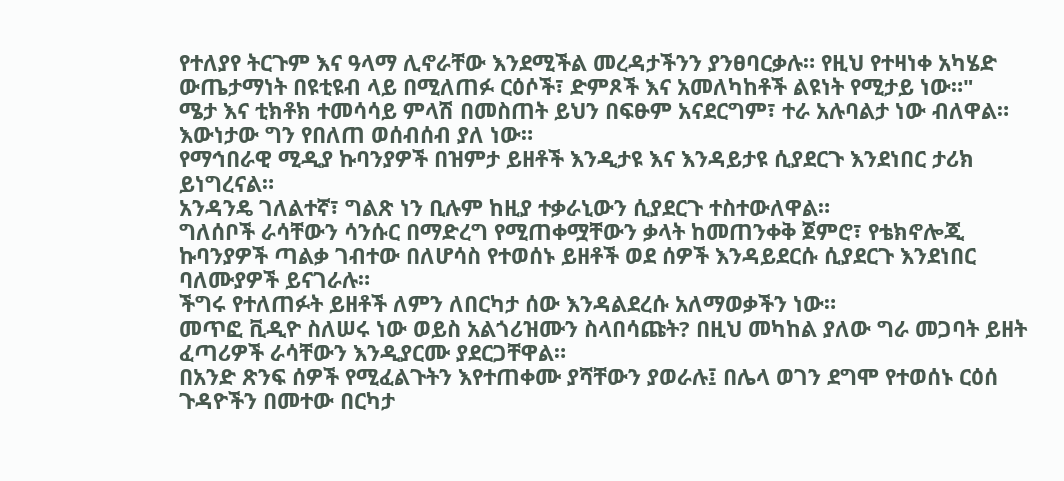የተለያየ ትርጉም እና ዓላማ ሊኖራቸው እንደሚችል መረዳታችንን ያንፀባርቃሉ። የዚህ የተዛነቀ አካሄድ ውጤታማነት በዩቲዩብ ላይ በሚለጠፉ ርዕሶች፣ ድምጾች እና አመለካከቶች ልዩነት የሚታይ ነው።"
ሜታ እና ቲክቶክ ተመሳሳይ ምላሽ በመስጠት ይህን በፍፁም አናደርግም፣ ተራ አሉባልታ ነው ብለዋል።
እውነታው ግን የበለጠ ወሰብሰብ ያለ ነው።
የማኅበራዊ ሚዲያ ኩባንያዎች በዝምታ ይዘቶች እንዲታዩ እና እንዳይታዩ ሲያደርጉ እንደነበር ታሪክ ይነግረናል።
አንዳንዴ ገለልተኛ፣ ግልጽ ነን ቢሉም ከዚያ ተቃራኒውን ሲያደርጉ ተስተውለዋል።
ግለሰቦች ራሳቸውን ሳንሱር በማድረግ የሚጠቀሟቸውን ቃላት ከመጠንቀቅ ጀምሮ፣ የቴክኖሎጂ ኩባንያዎች ጣልቃ ገብተው በለሆሳስ የተወሰኑ ይዘቶች ወደ ሰዎች እንዳይደርሱ ሲያደርጉ እንደነበር ባለሙያዎች ይናገራሉ።
ችግሩ የተለጠፉት ይዘቶች ለምን ለበርካታ ሰው እንዳልደረሱ አለማወቃችን ነው።
መጥፎ ቪዲዮ ስለሠሩ ነው ወይስ አልጎሪዝሙን ስላበሳጩት? በዚህ መካከል ያለው ግራ መጋባት ይዘት ፈጣሪዎች ራሳቸውን እንዲያርሙ ያደርጋቸዋል።
በአንድ ጽንፍ ሰዎች የሚፈልጉትን እየተጠቀሙ ያሻቸውን ያወራሉ፤ በሌላ ወገን ደግሞ የተወሰኑ ርዕሰ ጉዳዮችን በመተው በርካታ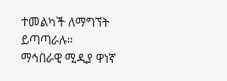ተመልካች ለማግኘት ይጣጣራሉ።
ማኅበራዊ ሚዲያ ዋነኛ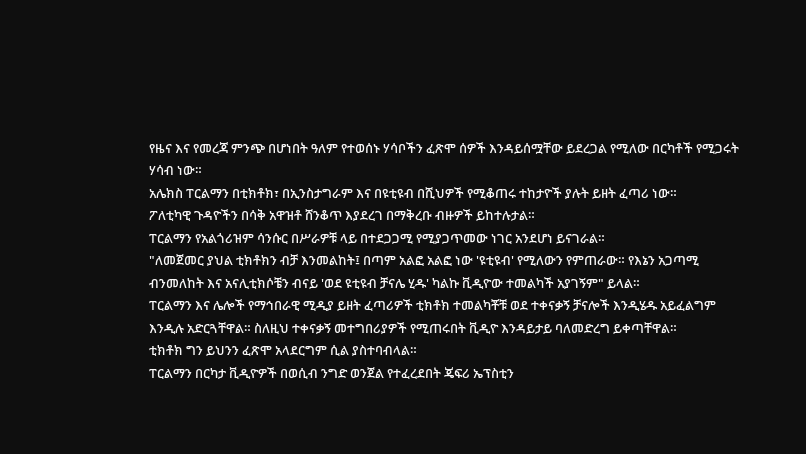የዜና እና የመረጃ ምንጭ በሆነበት ዓለም የተወሰኑ ሃሳቦችን ፈጽሞ ሰዎች እንዳይሰሟቸው ይደረጋል የሚለው በርካቶች የሚጋሩት ሃሳብ ነው።
አሌክስ ፐርልማን በቲክቶክ፣ በኢንስታግራም እና በዩቲዩብ በሺህዎች የሚቆጠሩ ተከታዮች ያሉት ይዘት ፈጣሪ ነው።
ፖለቲካዊ ጉዳዮችን በሳቅ አዋዝቶ ሸንቆጥ እያደረገ በማቅረቡ ብዙዎች ይከተሉታል።
ፐርልማን የአልጎሪዝም ሳንሱር በሥራዎቹ ላይ በተደጋጋሚ የሚያጋጥመው ነገር አንደሆነ ይናገራል።
"ለመጀመር ያህል ቲክቶክን ብቻ እንመልከት፤ በጣም አልፎ አልፎ ነው 'ዩቲዩብ' የሚለውን የምጠራው። የእኔን አጋጣሚ ብንመለከት እና አናሊቲክሶቼን ብናይ 'ወደ ዩቲዩብ ቻናሌ ሂዱ' ካልኩ ቪዲዮው ተመልካች አያገኝም" ይላል።
ፐርልማን እና ሌሎች የማኅበራዊ ሚዲያ ይዘት ፈጣሪዎች ቲክቶክ ተመልካቾቹ ወደ ተቀናቃኝ ቻናሎች እንዲሄዱ አይፈልግም እንዲሉ አድርጓቸዋል። ስለዚህ ተቀናቃኝ መተግበሪያዎች የሚጠሩበት ቪዲዮ እንዳይታይ ባለመድረግ ይቀጣቸዋል።
ቲክቶክ ግን ይህንን ፈጽሞ አላደርግም ሲል ያስተባብላል።
ፐርልማን በርካታ ቪዲዮዎች በወሲብ ንግድ ወንጀል የተፈረደበት ጄፍሪ ኤፕስቲን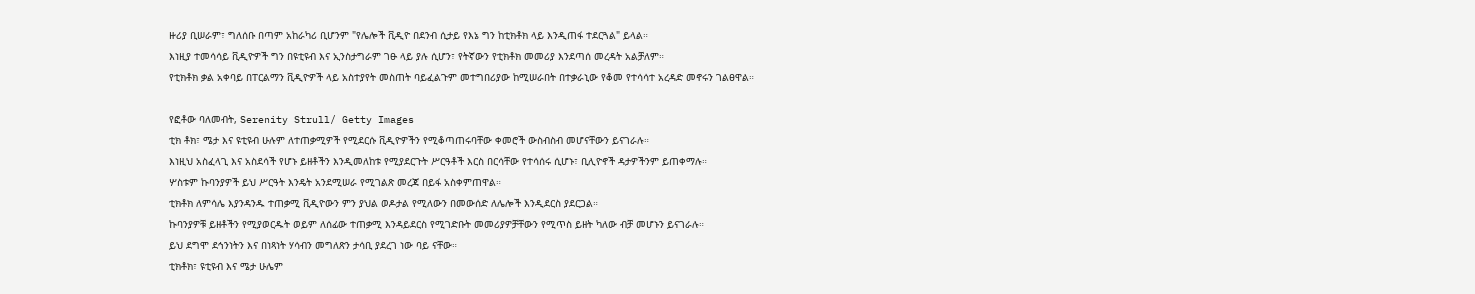ዙሪያ ቢሠራም፣ ግለሰቡ በጣም አከራካሪ ቢሆንም "የሌሎች ቪዲዮ በደንብ ሲታይ የእኔ ግን ከቲክቶክ ላይ እንዲጠፋ ተደርጓል" ይላል።
እነዚያ ተመሳሳይ ቪዲዮዎች ግን በዩቲዩብ እና ኢንስታግራም ገፁ ላይ ያሉ ሲሆን፣ የትኛውን የቲክቶክ መመሪያ እንደጣሰ መረዳት አልቻለም።
የቲክቶክ ቃል አቀባይ በፐርልማን ቪዲዮዎች ላይ አስተያየት መስጠት ባይፈልጉም መተግበሪያው ከሚሠራበት በተቃራኒው የቆመ የተሳሳተ አረዳድ መኖሩን ገልፀዋል።

የፎቶው ባለመብት, Serenity Strull/ Getty Images
ቲክ ቶክ፣ ሜታ እና ዩቲዩብ ሁሉም ለተጠቃሚዎች የሚደርሱ ቪዲዮዎችን የሚቆጣጠሩባቸው ቀመሮች ውስብስብ መሆናቸውን ይናገራሉ።
እነዚህ አስፈላጊ እና አስደሳች የሆኑ ይዘቶችን እንዲመለከቱ የሚያደርጉት ሥርዓቶች እርስ በርሳቸው የተሳሰሩ ሲሆኑ፣ ቢሊዮኖች ዳታዎችንም ይጠቀማሉ።
ሦስቱም ኩባንያዎች ይህ ሥርዓት እንዴት አንደሚሠራ የሚገልጽ መረጃ በይፋ አስቀምጠዋል።
ቲክቶክ ለምሳሌ እያንዳንዱ ተጠቃሚ ቪዲዮውን ምን ያህል ወዶታል የሚለውን በመውሰድ ለሌሎች እንዲደርስ ያደርጋል።
ኩባንያዎቹ ይዘቶችን የሚያወርዱት ወይም ለሰፊው ተጠቃሚ እንዳይደርስ የሚገድቡት መመሪያዎቻቸውን የሚጥስ ይዘት ካለው ብቻ መሆኑን ይናገራሉ።
ይህ ደግሞ ደኅንነትን እና በነጻነት ሃሳብን መግለጽን ታሳቢ ያደረገ ነው ባይ ናቸው።
ቲክቶክ፣ ዩቲዩብ እና ሜታ ሁሌም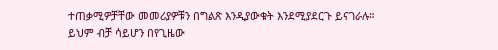ተጠቃሚዎቻቸው መመሪያዎቹን በግልጽ እንዲያውቁት እንደሚያደርጉ ይናገራሉ።
ይህም ብቻ ሳይሆን በየጊዜው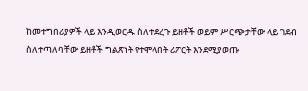ከመተግበሪያዎች ላይ እንዲወርዱ ስለተደረጉ ይዘቶች ወይም ሥርጭታቸው ላይ ገደብ ስለተጣለባቸው ይዘቶች ግልጽነት የተሞላበት ሪፖርት እንደሚያወጡ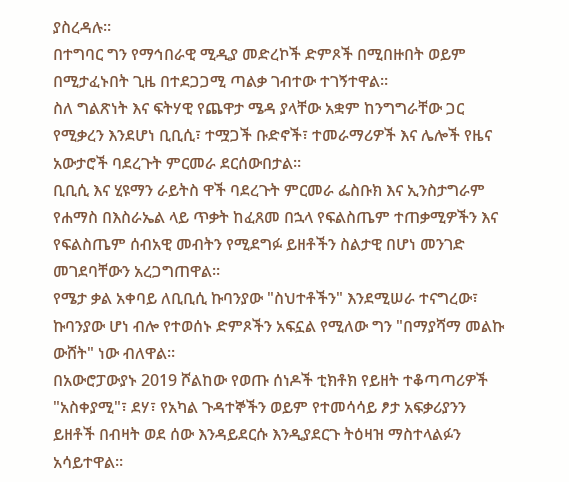ያስረዳሉ።
በተግባር ግን የማኅበራዊ ሚዲያ መድረኮች ድምጾች በሚበዙበት ወይም በሚታፈኑበት ጊዜ በተደጋጋሚ ጣልቃ ገብተው ተገኝተዋል።
ስለ ግልጽነት እና ፍትሃዊ የጨዋታ ሜዳ ያላቸው አቋም ከንግግራቸው ጋር የሚቃረን እንደሆነ ቢቢሲ፣ ተሟጋች ቡድኖች፣ ተመራማሪዎች እና ሌሎች የዜና አውታሮች ባደረጉት ምርመራ ደርሰውበታል።
ቢቢሲ እና ሂዩማን ራይትስ ዋች ባደረጉት ምርመራ ፌስቡክ እና ኢንስታግራም የሐማስ በእስራኤል ላይ ጥቃት ከፈጸመ በኋላ የፍልስጤም ተጠቃሚዎችን እና የፍልስጤም ሰብአዊ መብትን የሚደግፉ ይዘቶችን ስልታዊ በሆነ መንገድ መገደባቸውን አረጋግጠዋል።
የሜታ ቃል አቀባይ ለቢቢሲ ኩባንያው "ስህተቶችን" እንደሚሠራ ተናግረው፣ ኩባንያው ሆነ ብሎ የተወሰኑ ድምጾችን አፍኗል የሚለው ግን "በማያሻማ መልኩ ውሸት" ነው ብለዋል።
በአውሮፓውያኑ 2019 ሾልከው የወጡ ሰነዶች ቲክቶክ የይዘት ተቆጣጣሪዎች "አስቀያሚ"፣ ደሃ፣ የአካል ጉዳተኞችን ወይም የተመሳሳይ ፆታ አፍቃሪያንን ይዘቶች በብዛት ወደ ሰው እንዳይደርሱ እንዲያደርጉ ትዕዛዝ ማስተላልፉን አሳይተዋል።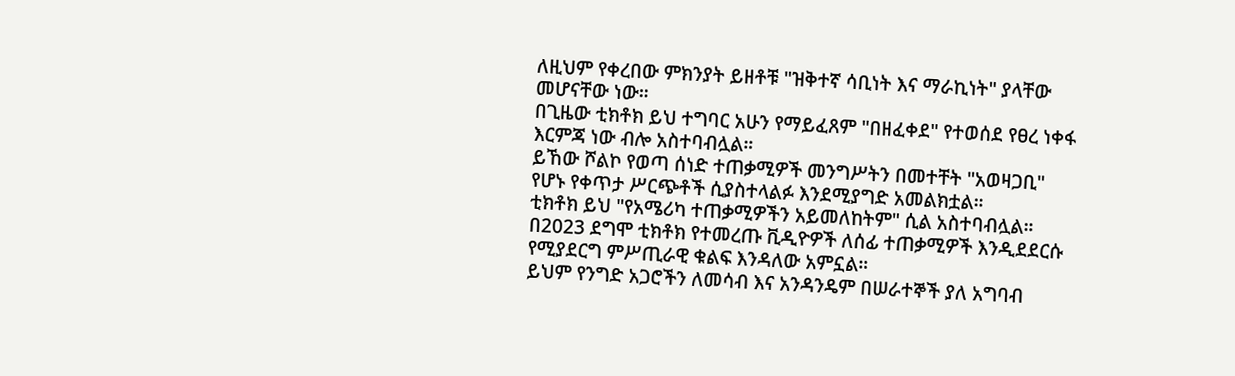ለዚህም የቀረበው ምክንያት ይዘቶቹ "ዝቅተኛ ሳቢነት እና ማራኪነት" ያላቸው መሆናቸው ነው።
በጊዜው ቲክቶክ ይህ ተግባር አሁን የማይፈጸም "በዘፈቀደ" የተወሰደ የፀረ ነቀፋ እርምጃ ነው ብሎ አስተባብሏል።
ይኸው ሾልኮ የወጣ ሰነድ ተጠቃሚዎች መንግሥትን በመተቸት "አወዛጋቢ" የሆኑ የቀጥታ ሥርጭቶች ሲያስተላልፉ እንደሚያግድ አመልክቷል።
ቲክቶክ ይህ "የአሜሪካ ተጠቃሚዎችን አይመለከትም" ሲል አስተባብሏል።
በ2023 ደግሞ ቲክቶክ የተመረጡ ቪዲዮዎች ለሰፊ ተጠቃሚዎች እንዲደደርሱ የሚያደርግ ምሥጢራዊ ቁልፍ እንዳለው አምኗል።
ይህም የንግድ አጋሮችን ለመሳብ እና አንዳንዴም በሠራተኞች ያለ አግባብ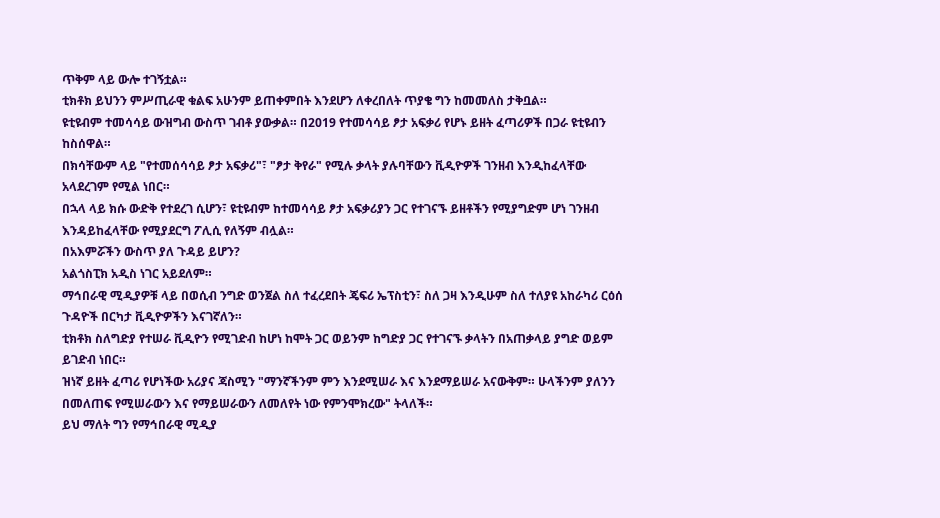ጥቅም ላይ ውሎ ተገኝቷል።
ቲክቶክ ይህንን ምሥጢራዊ ቁልፍ አሁንም ይጠቀምበት እንደሆን ለቀረበለት ጥያቄ ግን ከመመለስ ታቅቧል።
ዩቲዩብም ተመሳሳይ ውዝግብ ውስጥ ገብቶ ያውቃል። በ2019 የተመሳሳይ ፆታ አፍቃሪ የሆኑ ይዘት ፈጣሪዎች በጋራ ዩቲዩብን ከስሰዋል።
በክሳቸውም ላይ "የተመሰሳሳይ ፆታ አፍቃሪ"፣ "ፆታ ቅየራ" የሚሉ ቃላት ያሉባቸውን ቪዲዮዎች ገንዘብ እንዲከፈላቸው አላደረገም የሚል ነበር።
በኋላ ላይ ክሱ ውድቅ የተደረገ ሲሆን፣ ዩቲዩብም ከተመሳሳይ ፆታ አፍቃሪያን ጋር የተገናኙ ይዘቶችን የሚያግድም ሆነ ገንዘብ እንዳይከፈላቸው የሚያደርግ ፖሊሲ የለኝም ብሏል።
በአእምሯችን ውስጥ ያለ ጉዳይ ይሆን?
አልጎስፒክ አዲስ ነገር አይደለም።
ማኅበራዊ ሚዲያዎቹ ላይ በወሲብ ንግድ ወንጀል ስለ ተፈረደበት ጄፍሪ ኤፕስቲን፣ ስለ ጋዛ እንዲሁም ስለ ተለያዩ አከራካሪ ርዕሰ ጉዳዮች በርካታ ቪዲዮዎችን እናገኛለን።
ቲክቶክ ስለግድያ የተሠራ ቪዲዮን የሚገድብ ከሆነ ከሞት ጋር ወይንም ከግድያ ጋር የተገናኙ ቃላትን በአጠቃላይ ያግድ ወይም ይገድብ ነበር።
ዝነኛ ይዘት ፈጣሪ የሆነችው አሪያና ጃስሚን "ማንኛችንም ምን እንደሚሠራ እና እንደማይሠራ አናውቅም። ሁላችንም ያለንን በመለጠፍ የሚሠራውን እና የማይሠራውን ለመለየት ነው የምንሞክረው" ትላለች።
ይህ ማለት ግን የማኅበራዊ ሚዲያ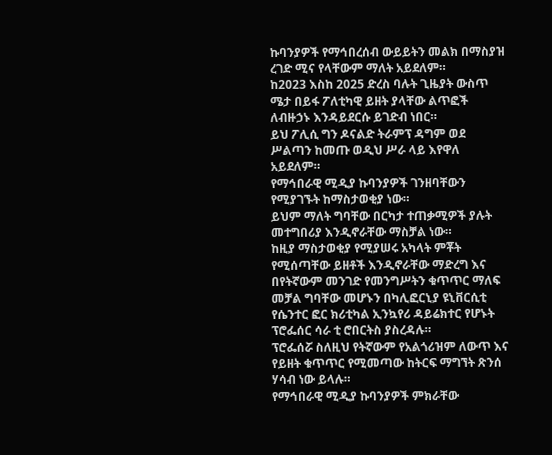ኩባንያዎች የማኅበረሰብ ውይይትን መልክ በማስያዝ ረገድ ሚና የላቸውም ማለት አይደለም።
ከ2023 እስከ 2025 ድረስ ባሉት ጊዜያት ውስጥ ሜታ በይፋ ፖለቲካዊ ይዘት ያላቸው ልጥፎች ለብዙኃኑ እንዳይደርሱ ይገድብ ነበር።
ይህ ፖሊሲ ግን ዶናልድ ትራምፕ ዳግም ወደ ሥልጣን ከመጡ ወዲህ ሥራ ላይ እየዋለ አይደለም።
የማኅበራዊ ሚዲያ ኩባንያዎች ገንዘባቸውን የሚያገኙት ከማስታወቂያ ነው።
ይህም ማለት ግባቸው በርካታ ተጠቃሚዎች ያሉት መተግበሪያ እንዲኖራቸው ማስቻል ነው።
ከዚያ ማስታወቂያ የሚያሠሩ አካላት ምቾት የሚሰጣቸው ይዘቶች እንዲኖራቸው ማድረግ እና በየትኛውም መንገድ የመንግሥትን ቁጥጥር ማለፍ መቻል ግባቸው መሆኑን በካሊፎርኒያ ዩኒቨርሲቲ የሴንተር ፎር ክሪቲካል ኢንኳየሪ ዳይሬክተር የሆኑት ፕሮፌሰር ሳራ ቲ ሮበርትስ ያስረዳሉ።
ፕሮፌሰሯ ስለዚህ የትኛውም የአልጎሪዝም ለውጥ እና የይዘት ቁጥጥር የሚመጣው ከትርፍ ማግኘት ጽንሰ ሃሳብ ነው ይላሉ።
የማኅበራዊ ሚዲያ ኩባንያዎች ምክራቸው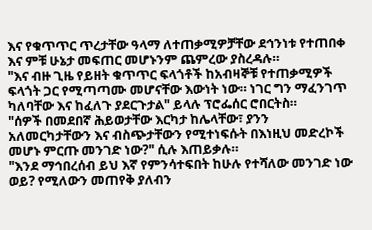እና የቁጥጥር ጥረታቸው ዓላማ ለተጠቃሚዎቻቸው ደኅንነቱ የተጠበቀ እና ምቹ ሁኔታ መፍጠር መሆኑንም ጨምረው ያስረዳሉ።
"እና ብዙ ጊዜ የይዘት ቁጥጥር ፍላጎቶች ከአብዛኞቹ የተጠቃሚዎች ፍላጎት ጋር የሚጣጣሙ መሆናቸው እውነት ነው። ነገር ግን ማፈንገጥ ካለባቸው እና ከፈለጉ ያደርጉታል" ይላሉ ፕሮፌሰር ሮበርትስ።
"ሰዎች በመደበኛ ሕይወታቸው እርካታ ከሌላቸው፣ ያንን አለመርካታቸውን እና ብስጭታቸውን የሚተነፍሱት በእነዚህ መድረኮች መሆኑ ምርጡ መንገድ ነው?" ሲሉ እጠይቃሉ።
"እንደ ማኅበረሰብ ይህ እኛ የምንሳተፍበት ከሁሉ የተሻለው መንገድ ነው ወይ? የሚለውን መጠየቅ ያለብን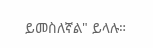ይመስለኛል" ይላሉ።